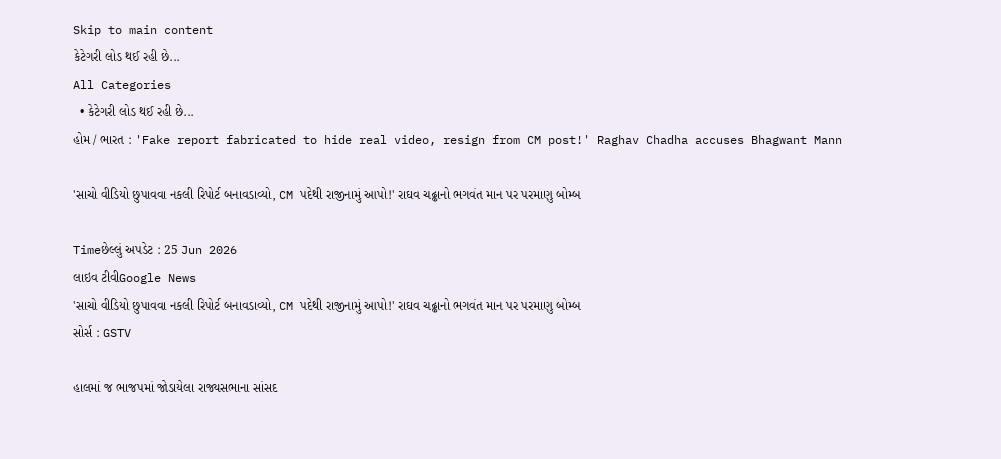Skip to main content
કેટેગરી લોડ થઈ રહી છે...
All Categories
  • કેટેગરી લોડ થઈ રહી છે...
હોમ / ભારત : 'Fake report fabricated to hide real video, resign from CM post!' Raghav Chadha accuses Bhagwant Mann

'સાચો વીડિયો છુપાવવા નકલી રિપોર્ટ બનાવડાવ્યો, CM પદેથી રાજીનામું આપો!' રાઘવ ચઢ્ઢાનો ભગવંત માન પર પરમાણુ બોમ્બ

Timeછેલ્લું અપડેટ : 25 Jun 2026
લાઇવ ટીવીGoogle News
'સાચો વીડિયો છુપાવવા નકલી રિપોર્ટ બનાવડાવ્યો, CM પદેથી રાજીનામું આપો!' રાઘવ ચઢ્ઢાનો ભગવંત માન પર પરમાણુ બોમ્બ
સોર્સ : GSTV

હાલમાં જ ભાજપમાં જોડાયેલા રાજ્યસભાના સાંસદ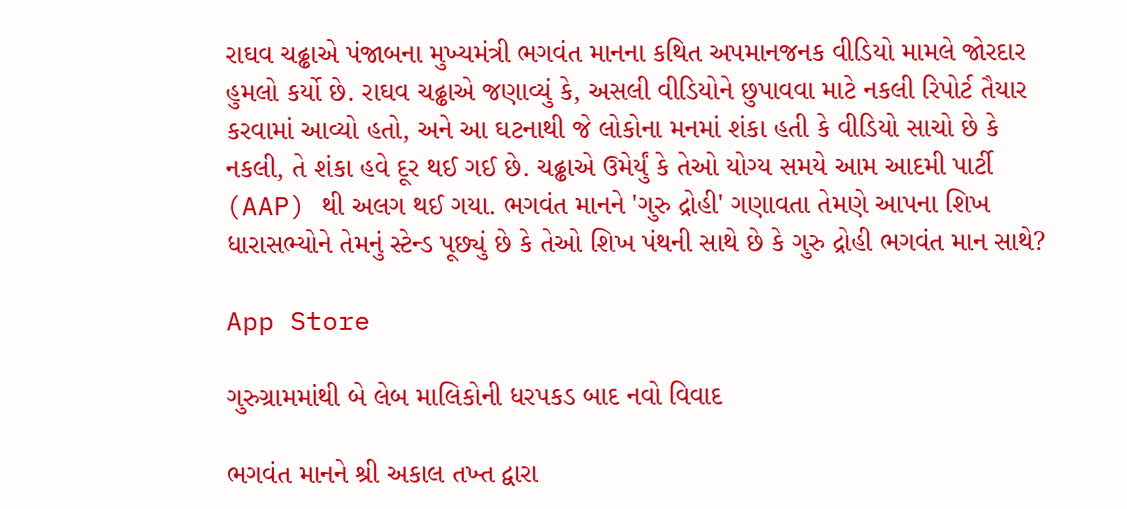રાઘવ ચઢ્ઢાએ પંજાબના મુખ્યમંત્રી ભગવંત માનના કથિત અપમાનજનક વીડિયો મામલે જોરદાર હુમલો કર્યો છે. રાઘવ ચઢ્ઢાએ જણાવ્યું કે, અસલી વીડિયોને છુપાવવા માટે નકલી રિપોર્ટ તૈયાર કરવામાં આવ્યો હતો, અને આ ઘટનાથી જે લોકોના મનમાં શંકા હતી કે વીડિયો સાચો છે કે નકલી, તે શંકા હવે દૂર થઈ ગઈ છે. ચઢ્ઢાએ ઉમેર્યું કે તેઓ યોગ્ય સમયે આમ આદમી પાર્ટી (AAP) થી અલગ થઈ ગયા. ભગવંત માનને 'ગુરુ દ્રોહી' ગણાવતા તેમણે આપના શિખ ધારાસભ્યોને તેમનું સ્ટેન્ડ પૂછ્યું છે કે તેઓ શિખ પંથની સાથે છે કે ગુરુ દ્રોહી ભગવંત માન સાથે?

App Store

ગુરુગ્રામમાંથી બે લેબ માલિકોની ધરપકડ બાદ નવો વિવાદ

ભગવંત માનને શ્રી અકાલ તખ્ત દ્વારા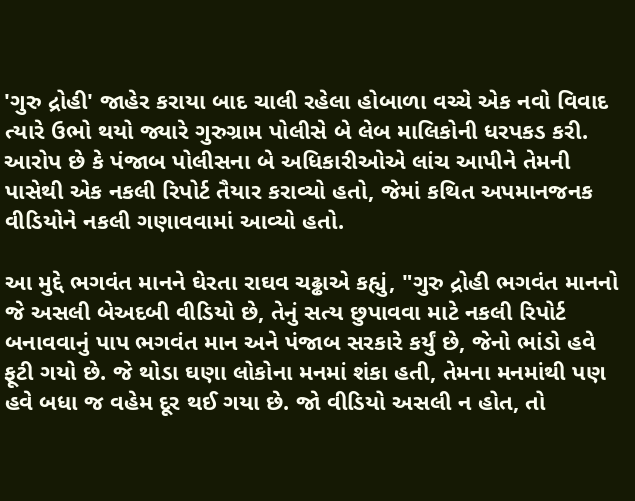'ગુરુ દ્રોહી' જાહેર કરાયા બાદ ચાલી રહેલા હોબાળા વચ્ચે એક નવો વિવાદ ત્યારે ઉભો થયો જ્યારે ગુરુગ્રામ પોલીસે બે લેબ માલિકોની ધરપકડ કરી. આરોપ છે કે પંજાબ પોલીસના બે અધિકારીઓએ લાંચ આપીને તેમની પાસેથી એક નકલી રિપોર્ટ તૈયાર કરાવ્યો હતો, જેમાં કથિત અપમાનજનક વીડિયોને નકલી ગણાવવામાં આવ્યો હતો.

આ મુદ્દે ભગવંત માનને ઘેરતા રાઘવ ચઢ્ઢાએ કહ્યું, "ગુરુ દ્રોહી ભગવંત માનનો જે અસલી બેઅદબી વીડિયો છે, તેનું સત્ય છુપાવવા માટે નકલી રિપોર્ટ બનાવવાનું પાપ ભગવંત માન અને પંજાબ સરકારે કર્યું છે, જેનો ભાંડો હવે ફૂટી ગયો છે. જે થોડા ઘણા લોકોના મનમાં શંકા હતી, તેમના મનમાંથી પણ હવે બધા જ વહેમ દૂર થઈ ગયા છે. જો વીડિયો અસલી ન હોત, તો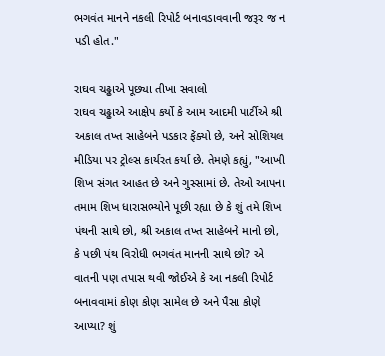ભગવંત માનને નકલી રિપોર્ટ બનાવડાવવાની જરૂર જ ન પડી હોત."

રાઘવ ચઢ્ઢાએ પૂછ્યા તીખા સવાલો
રાઘવ ચઢ્ઢાએ આક્ષેપ કર્યો કે આમ આદમી પાર્ટીએ શ્રી અકાલ તખ્ત સાહેબને પડકાર ફેંક્યો છે, અને સોશિયલ મીડિયા પર ટ્રોલ્સ કાર્યરત કર્યા છે. તેમણે કહ્યું, "આખી શિખ સંગત આહત છે અને ગુસ્સામાં છે. તેઓ આપના તમામ શિખ ધારાસભ્યોને પૂછી રહ્યા છે કે શું તમે શિખ પંથની સાથે છો, શ્રી અકાલ તખ્ત સાહેબને માનો છો, કે પછી પંથ વિરોધી ભગવંત માનની સાથે છો? એ વાતની પણ તપાસ થવી જોઈએ કે આ નકલી રિપોર્ટ બનાવવામાં કોણ કોણ સામેલ છે અને પૈસા કોણે આપ્યા? શું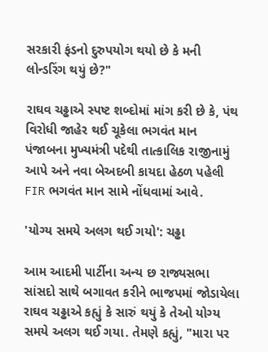સરકારી ફંડનો દુરુપયોગ થયો છે કે મની લોન્ડરિંગ થયું છે?"

રાઘવ ચઢ્ઢાએ સ્પષ્ટ શબ્દોમાં માંગ કરી છે કે, પંથ વિરોધી જાહેર થઈ ચૂકેલા ભગવંત માન પંજાબના મુખ્યમંત્રી પદેથી તાત્કાલિક રાજીનામું આપે અને નવા બેઅદબી કાયદા હેઠળ પહેલી FIR ભગવંત માન સામે નોંધવામાં આવે.

'યોગ્ય સમયે અલગ થઈ ગયો': ચઢ્ઢા

આમ આદમી પાર્ટીના અન્ય છ રાજ્યસભા સાંસદો સાથે બગાવત કરીને ભાજપમાં જોડાયેલા રાઘવ ચઢ્ઢાએ કહ્યું કે સારું થયું કે તેઓ યોગ્ય સમયે અલગ થઈ ગયા. તેમણે કહ્યું, "મારા પર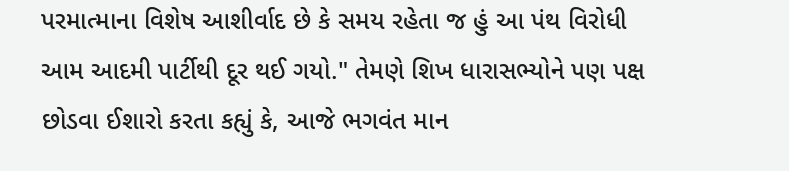પરમાત્માના વિશેષ આશીર્વાદ છે કે સમય રહેતા જ હું આ પંથ વિરોધી આમ આદમી પાર્ટીથી દૂર થઈ ગયો." તેમણે શિખ ધારાસભ્યોને પણ પક્ષ છોડવા ઈશારો કરતા કહ્યું કે, આજે ભગવંત માન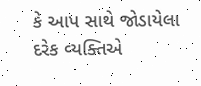કે આપ સાથે જોડાયેલા દરેક વ્યક્તિએ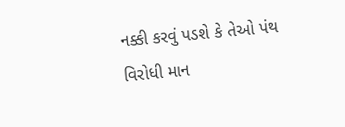નક્કી કરવું પડશે કે તેઓ પંથ વિરોધી માન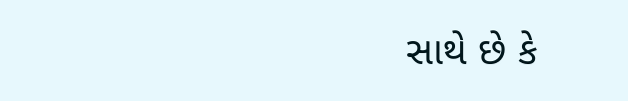સાથે છે કે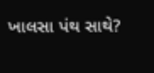ખાલસા પંથ સાથે?